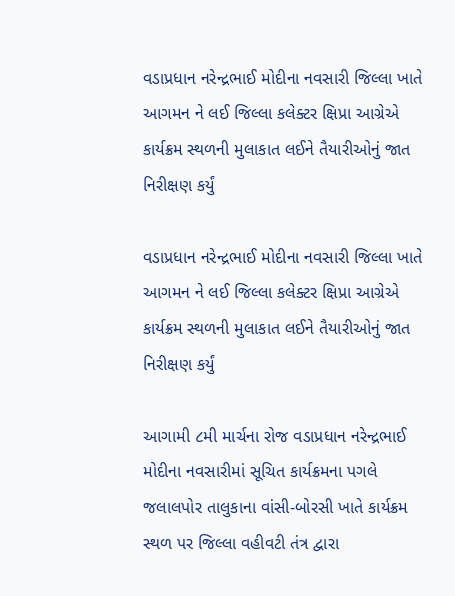વડાપ્રધાન નરેન્દ્રભાઈ મોદીના નવસારી જિલ્લા ખાતે આગમન ને લઈ જિલ્લા કલેક્ટર ક્ષિપ્રા આગ્રેએ કાર્યક્રમ સ્થળની મુલાકાત લઈને તૈયારીઓનું જાત નિરીક્ષણ કર્યું

વડાપ્રધાન નરેન્દ્રભાઈ મોદીના નવસારી જિલ્લા ખાતે આગમન ને લઈ જિલ્લા કલેક્ટર ક્ષિપ્રા આગ્રેએ કાર્યક્રમ સ્થળની મુલાકાત લઈને તૈયારીઓનું જાત નિરીક્ષણ કર્યું

આગામી ૮મી માર્ચના રોજ વડાપ્રધાન નરેન્દ્રભાઈ મોદીના નવસારીમાં સૂચિત કાર્યક્રમના પગલે જલાલપોર તાલુકાના વાંસી-બોરસી ખાતે કાર્યક્રમ સ્થળ પર જિલ્લા વહીવટી તંત્ર દ્વારા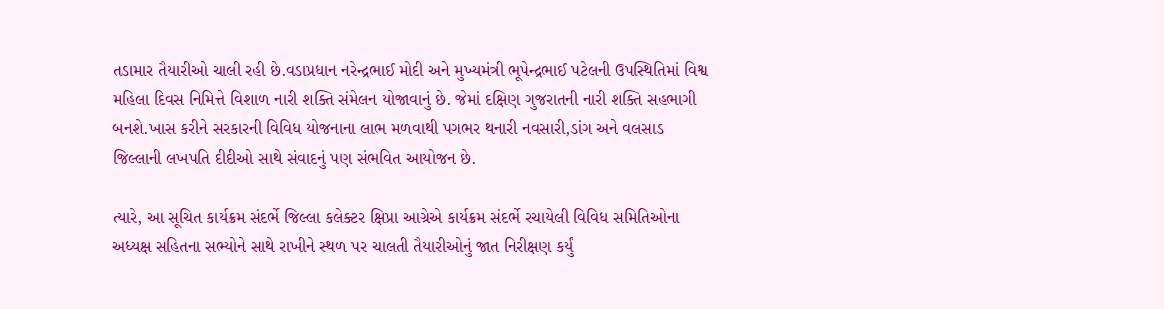તડામાર તૈયારીઓ ચાલી રહી છે.વડાપ્રધાન નરેન્દ્રભાઈ મોદી અને મુખ્યમંત્રી ભૂપેન્દ્રભાઈ પટેલની ઉપસ્થિતિમાં વિશ્વ મહિલા દિવસ નિમિત્તે વિશાળ નારી શક્તિ સંમેલન યોજાવાનું છે. જેમાં દક્ષિણ ગુજરાતની નારી શક્તિ સહભાગી બનશે.ખાસ કરીને સરકારની વિવિધ યોજનાના લાભ મળવાથી પગભર થનારી નવસારી,ડાંગ અને વલસાડ જિલ્લાની લખપતિ દીદીઓ સાથે સંવાદનું પણ સંભવિત આયોજન છે.

ત્યારે, આ સૂચિત કાર્યક્રમ સંદર્ભે જિલ્લા કલેક્ટર ક્ષિપ્રા આગ્રેએ કાર્યક્રમ સંદર્ભે રચાયેલી વિવિધ સમિતિઓના અધ્યક્ષ સહિતના સભ્યોને સાથે રાખીને સ્થળ પર ચાલતી તૈયારીઓનું જાત નિરીક્ષણ કર્યું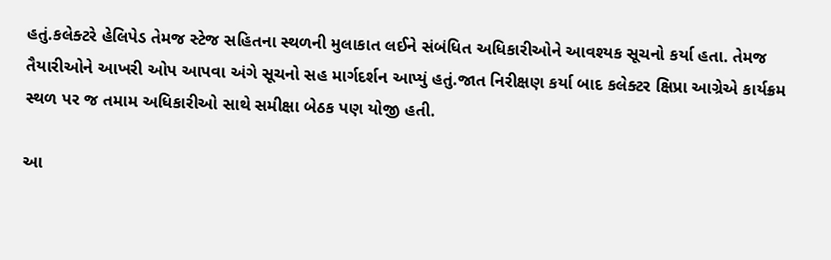હતું.કલેક્ટરે હેલિપેડ તેમજ સ્ટેજ સહિતના સ્થળની મુલાકાત લઈને સંબંધિત અધિકારીઓને આવશ્યક સૂચનો કર્યા હતા. તેમજ તૈયારીઓને આખરી ઓપ આપવા અંગે સૂચનો સહ માર્ગદર્શન આપ્યું હતું.જાત નિરીક્ષણ કર્યા બાદ કલેક્ટર ક્ષિપ્રા આગ્રેએ કાર્યક્રમ સ્થળ પર જ તમામ અધિકારીઓ સાથે સમીક્ષા બેઠક પણ યોજી હતી.

આ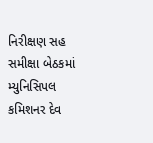નિરીક્ષણ સહ સમીક્ષા બેઠકમાં મ્યુનિસિપલ કમિશનર દેવ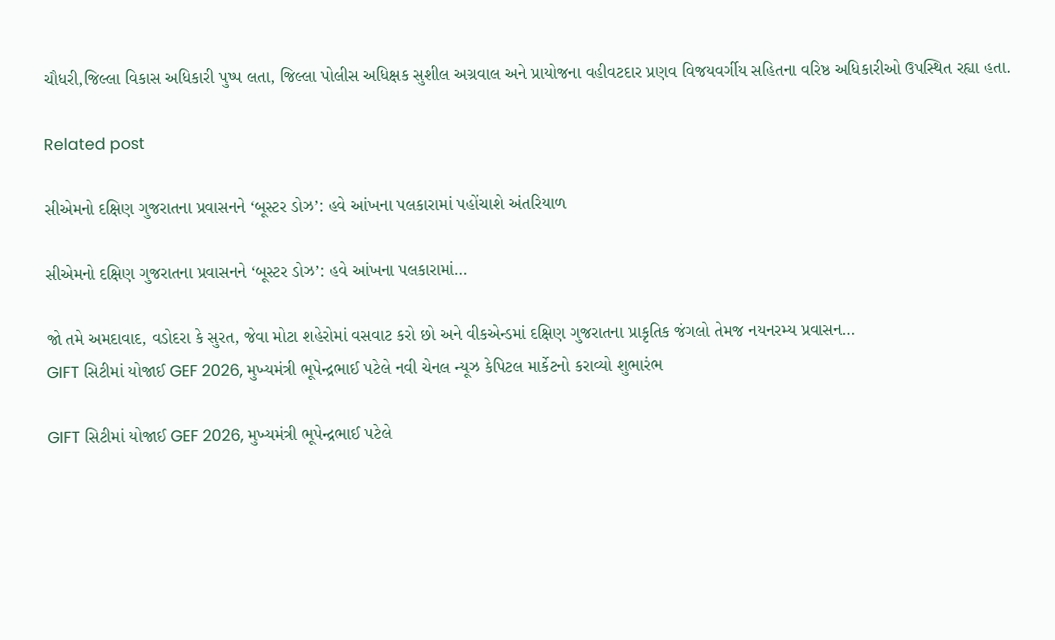ચૌધરી,જિલ્લા વિકાસ અધિકારી પુષ્પ લતા, જિલ્લા પોલીસ અધિક્ષક સુશીલ અગ્રવાલ અને પ્રાયોજના વહીવટદાર પ્રણવ વિજયવર્ગીય સહિતના વરિષ્ઠ અધિકારીઓ ઉપસ્થિત રહ્યા હતા.

Related post

સીએમનો દક્ષિણ ગુજરાતના પ્રવાસનને ‘બૂસ્ટર ડોઝ’: હવે આંખના પલકારામાં પહોંચાશે અંતરિયાળ

સીએમનો દક્ષિણ ગુજરાતના પ્રવાસનને ‘બૂસ્ટર ડોઝ’: હવે આંખના પલકારામાં…

જો તમે અમદાવાદ, વડોદરા કે સુરત, જેવા મોટા શહેરોમાં વસવાટ કરો છો અને વીકએન્ડમાં દક્ષિણ ગુજરાતના પ્રાકૃતિક જંગલો તેમજ નયનરમ્ય પ્રવાસન…
GIFT સિટીમાં યોજાઈ GEF 2026, મુખ્યમંત્રી ભૂપેન્દ્રભાઈ પટેલે નવી ચેનલ ન્યૂઝ કેપિટલ માર્કેટનો કરાવ્યો શુભારંભ

GIFT સિટીમાં યોજાઈ GEF 2026, મુખ્યમંત્રી ભૂપેન્દ્રભાઈ પટેલે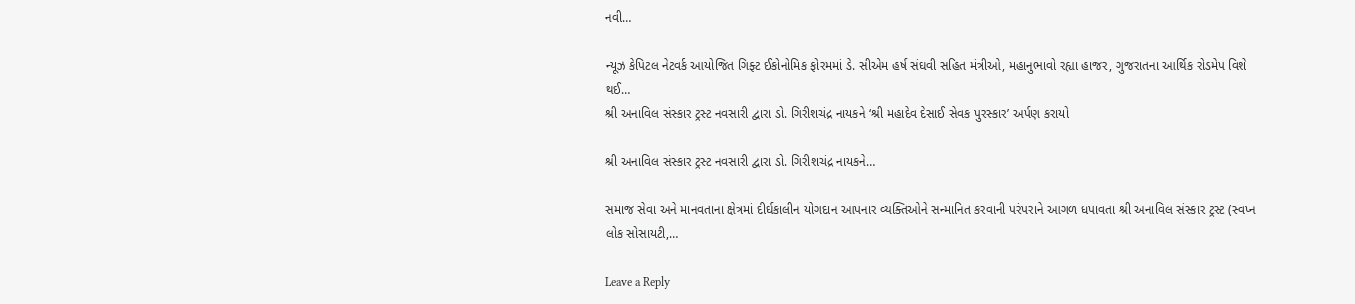નવી…

ન્યૂઝ કેપિટલ નેટવર્ક આયોજિત ગિફ્ટ ઈકોનોમિક ફોરમમાં ડે. સીએમ હર્ષ સંઘવી સહિત મંત્રીઓ, મહાનુભાવો રહ્યા હાજર, ગુજરાતના આર્થિક રોડમેપ વિશે થઈ…
શ્રી અનાવિલ સંસ્કાર ટ્રસ્ટ નવસારી દ્વારા ડો. ગિરીશચંદ્ર નાયકને ‘શ્રી મહાદેવ દેસાઈ સેવક પુરસ્કાર’ અર્પણ કરાયો

શ્રી અનાવિલ સંસ્કાર ટ્રસ્ટ નવસારી દ્વારા ડો. ગિરીશચંદ્ર નાયકને…

સમાજ સેવા અને માનવતાના ક્ષેત્રમાં દીર્ઘકાલીન યોગદાન આપનાર વ્યક્તિઓને સન્માનિત કરવાની પરંપરાને આગળ ધપાવતા શ્રી અનાવિલ સંસ્કાર ટ્રસ્ટ (સ્વપ્ન લોક સોસાયટી,…

Leave a Reply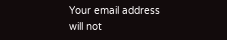Your email address will not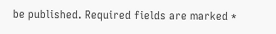be published. Required fields are marked *